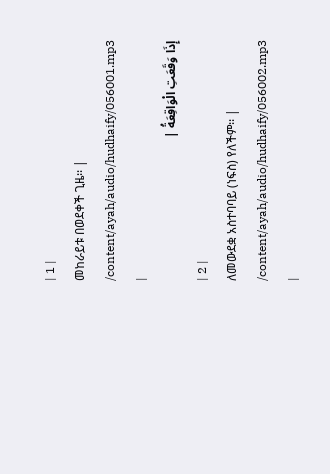| 1 |
መከራይቱ በወደቀች ጊዜ፡፡ |
/content/ayah/audio/hudhaify/056001.mp3
|
إِذَا وَقَعَتِ الْوَاقِعَةُ |
| 2 |
ለመውደቋ አስተባባይ (ነፍስ) የለችም፡፡ |
/content/ayah/audio/hudhaify/056002.mp3
|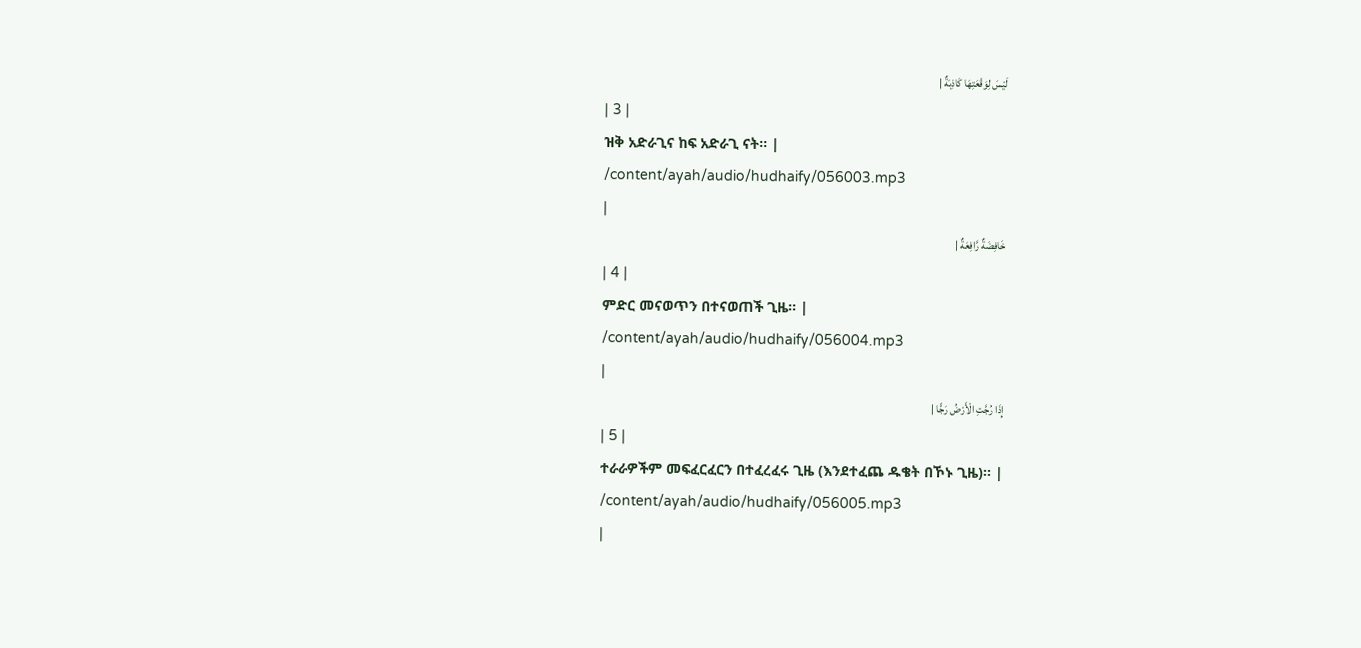لَيْسَ لِوَقْعَتِهَا كَاذِبَةٌ |
| 3 |
ዝቅ አድራጊና ከፍ አድራጊ ናት፡፡ |
/content/ayah/audio/hudhaify/056003.mp3
|
خَافِضَةٌ رَّافِعَةٌ |
| 4 |
ምድር መናወጥን በተናወጠች ጊዜ፡፡ |
/content/ayah/audio/hudhaify/056004.mp3
|
إِذَا رُجَّتِ الْأَرْضُ رَجًّا |
| 5 |
ተራራዎችም መፍፈርፈርን በተፈረፈሩ ጊዜ (እንደተፈጨ ዱቄት በኾኑ ጊዜ)፡፡ |
/content/ayah/audio/hudhaify/056005.mp3
|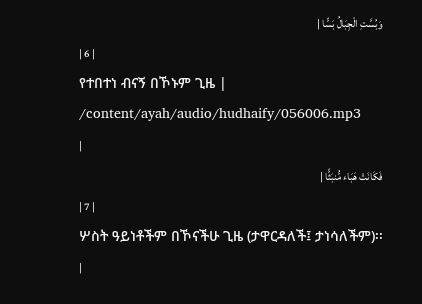وَبُسَّتِ الْجِبَالُ بَسًّا |
| 6 |
የተበተነ ብናኝ በኾኑም ጊዜ |
/content/ayah/audio/hudhaify/056006.mp3
|
فَكَانَتْ هَبَاء مُّنبَثًّا |
| 7 |
ሦስት ዓይነቶችም በኾናችሁ ጊዜ (ታዋርዳለች፤ ታነሳለችም)፡፡ |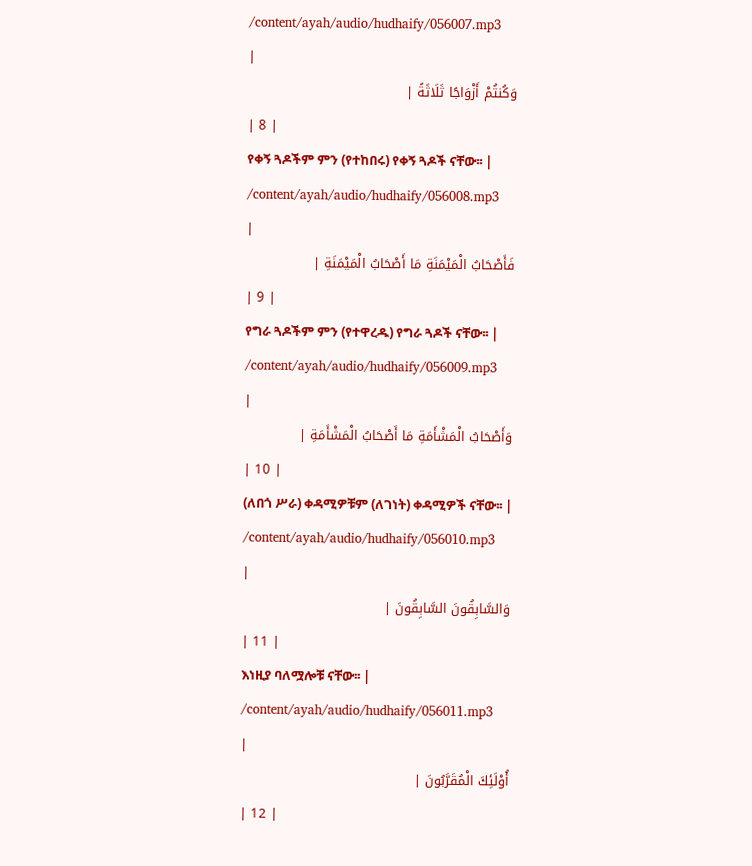/content/ayah/audio/hudhaify/056007.mp3
|
وَكُنتُمْ أَزْوَاجًا ثَلَاثَةً |
| 8 |
የቀኝ ጓዶችም ምን (የተከበሩ) የቀኝ ጓዶች ናቸው፡፡ |
/content/ayah/audio/hudhaify/056008.mp3
|
فَأَصْحَابُ الْمَيْمَنَةِ مَا أَصْحَابُ الْمَيْمَنَةِ |
| 9 |
የግራ ጓዶችም ምን (የተዋረዱ) የግራ ጓዶች ናቸው፡፡ |
/content/ayah/audio/hudhaify/056009.mp3
|
وَأَصْحَابُ الْمَشْأَمَةِ مَا أَصْحَابُ الْمَشْأَمَةِ |
| 10 |
(ለበጎ ሥራ) ቀዳሚዎቹም (ለገነት) ቀዳሚዎች ናቸው፡፡ |
/content/ayah/audio/hudhaify/056010.mp3
|
وَالسَّابِقُونَ السَّابِقُونَ |
| 11 |
እነዚያ ባለሟሎቹ ናቸው፡፡ |
/content/ayah/audio/hudhaify/056011.mp3
|
أُوْلَئِكَ الْمُقَرَّبُونَ |
| 12 |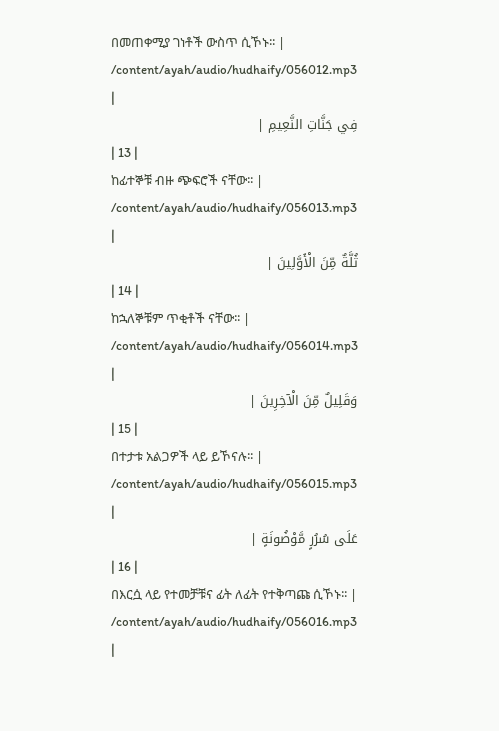በመጠቀሚያ ገነቶች ውስጥ ሲኾኑ፡፡ |
/content/ayah/audio/hudhaify/056012.mp3
|
فِي جَنَّاتِ النَّعِيمِ |
| 13 |
ከፊተኞቹ ብዙ ጭፍሮች ናቸው፡፡ |
/content/ayah/audio/hudhaify/056013.mp3
|
ثُلَّةٌ مِّنَ الْأَوَّلِينَ |
| 14 |
ከኋለኞቹም ጥቂቶች ናቸው፡፡ |
/content/ayah/audio/hudhaify/056014.mp3
|
وَقَلِيلٌ مِّنَ الْآخِرِينَ |
| 15 |
በተታቱ አልጋዎች ላይ ይኾናሉ፡፡ |
/content/ayah/audio/hudhaify/056015.mp3
|
عَلَى سُرُرٍ مَّوْضُونَةٍ |
| 16 |
በእርሷ ላይ የተመቻቹና ፊት ለፊት የተቅጣጩ ሲኾኑ፡፡ |
/content/ayah/audio/hudhaify/056016.mp3
|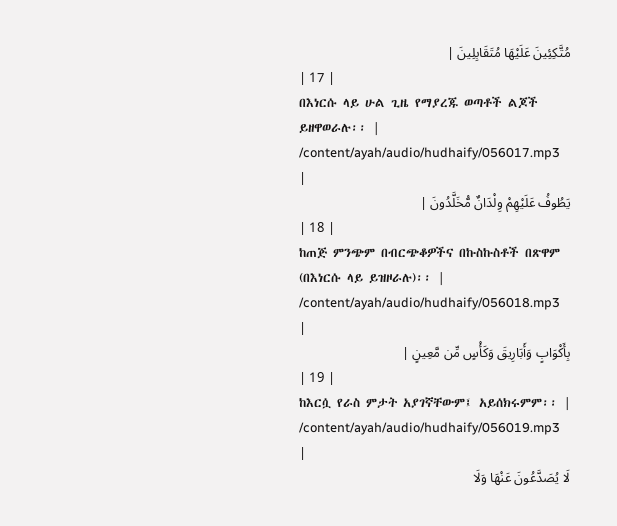مُتَّكِئِينَ عَلَيْهَا مُتَقَابِلِينَ |
| 17 |
በእነርሱ ላይ ሁል ጊዜ የማያረጁ ወጣቶች ልጆች ይዘዋወራሉ፡፡ |
/content/ayah/audio/hudhaify/056017.mp3
|
يَطُوفُ عَلَيْهِمْ وِلْدَانٌ مُّخَلَّدُونَ |
| 18 |
ከጠጅ ምንጭም በብርጭቆዎችና በኩስኩስቶች በጽዋም (በእነርሱ ላይ ይዝዞራሉ)፡፡ |
/content/ayah/audio/hudhaify/056018.mp3
|
بِأَكْوَابٍ وَأَبَارِيقَ وَكَأْسٍ مِّن مَّعِينٍ |
| 19 |
ከእርሷ የራስ ምታት አያገኛቸውም፤ አይሰክሩምም፡፡ |
/content/ayah/audio/hudhaify/056019.mp3
|
لَا يُصَدَّعُونَ عَنْهَا وَلَا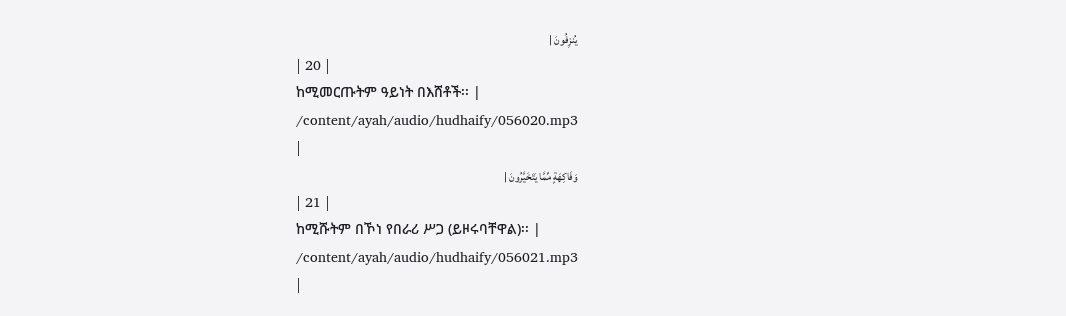يُنزِفُونَ |
| 20 |
ከሚመርጡትም ዓይነት በእሸቶች፡፡ |
/content/ayah/audio/hudhaify/056020.mp3
|
وَفَاكِهَةٍ مِّمَّا يَتَخَيَّرُونَ |
| 21 |
ከሚሹትም በኾነ የበራሪ ሥጋ (ይዞሩባቸዋል)፡፡ |
/content/ayah/audio/hudhaify/056021.mp3
|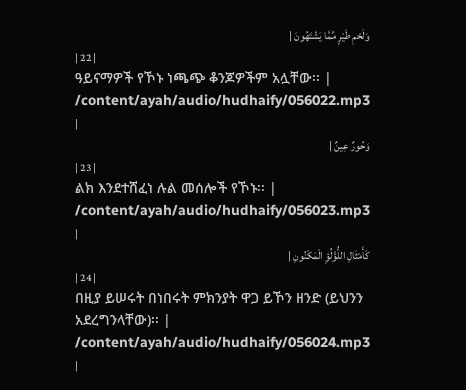وَلَحْمِ طَيْرٍ مِّمَّا يَشْتَهُونَ |
| 22 |
ዓይናማዎች የኾኑ ነጫጭ ቆንጆዎችም አሏቸው፡፡ |
/content/ayah/audio/hudhaify/056022.mp3
|
وَحُورٌ عِينٌ |
| 23 |
ልክ እንደተሸፈነ ሉል መሰሎች የኾኑ፡፡ |
/content/ayah/audio/hudhaify/056023.mp3
|
كَأَمْثَالِ اللُّؤْلُؤِ الْمَكْنُونِ |
| 24 |
በዚያ ይሠሩት በነበሩት ምክንያት ዋጋ ይኾን ዘንድ (ይህንን አደረግንላቸው)፡፡ |
/content/ayah/audio/hudhaify/056024.mp3
|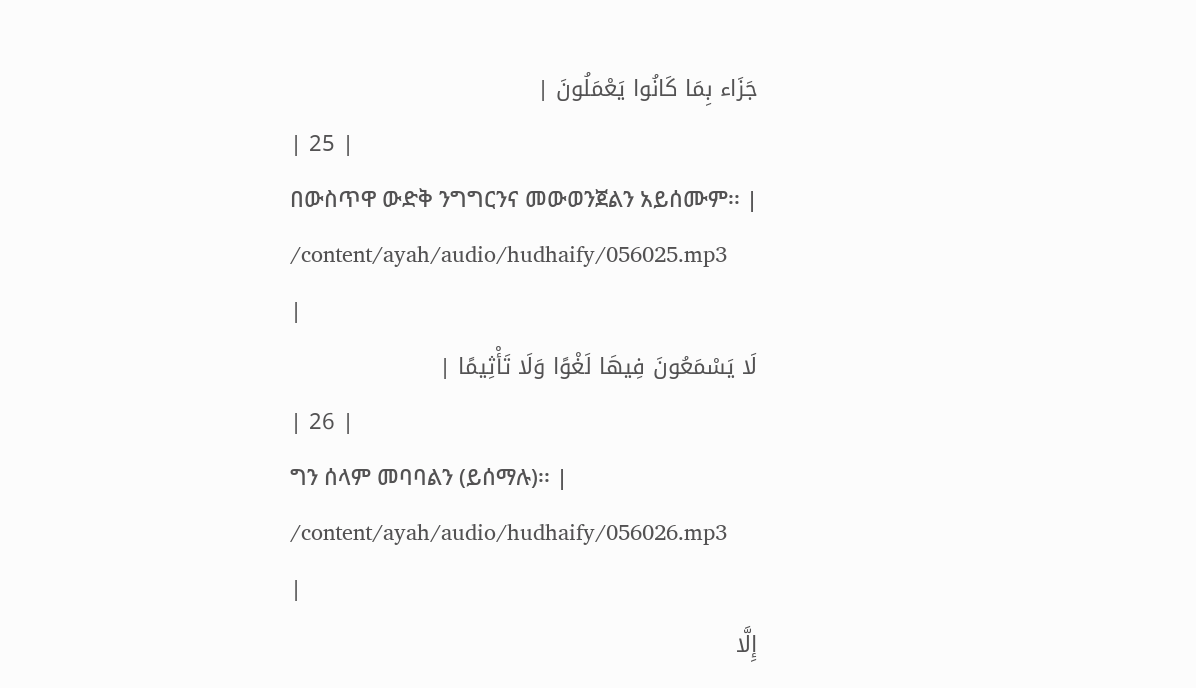جَزَاء بِمَا كَانُوا يَعْمَلُونَ |
| 25 |
በውስጥዋ ውድቅ ንግግርንና መውወንጀልን አይሰሙም፡፡ |
/content/ayah/audio/hudhaify/056025.mp3
|
لَا يَسْمَعُونَ فِيهَا لَغْوًا وَلَا تَأْثِيمًا |
| 26 |
ግን ሰላም መባባልን (ይሰማሉ)፡፡ |
/content/ayah/audio/hudhaify/056026.mp3
|
إِلَّا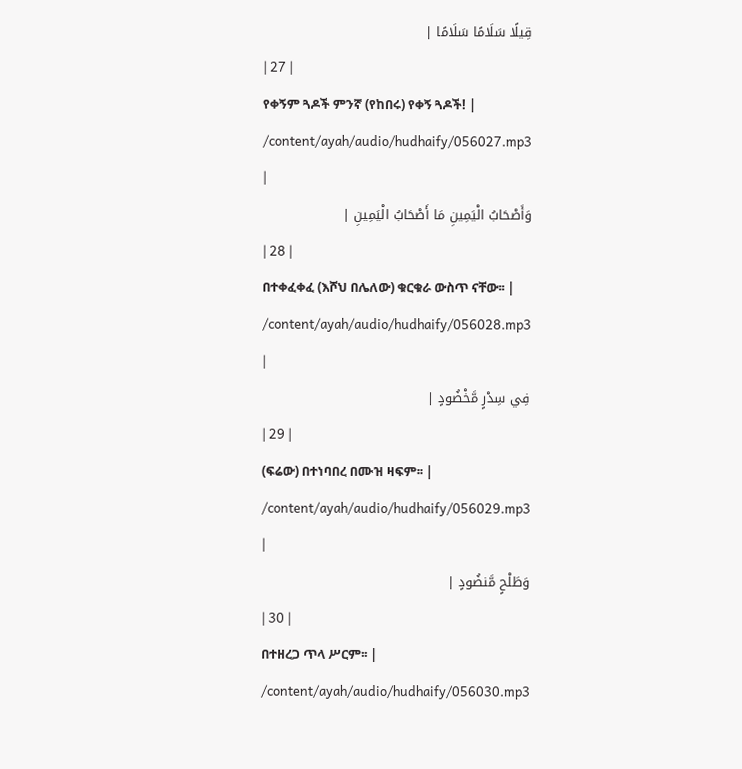قِيلًا سَلَامًا سَلَامًا |
| 27 |
የቀኝም ጓዶች ምንኛ (የከበሩ) የቀኝ ጓዶች! |
/content/ayah/audio/hudhaify/056027.mp3
|
وَأَصْحَابُ الْيَمِينِ مَا أَصْحَابُ الْيَمِينِ |
| 28 |
በተቀፈቀፈ (እሾህ በሌለው) ቁርቁራ ውስጥ ናቸው፡፡ |
/content/ayah/audio/hudhaify/056028.mp3
|
فِي سِدْرٍ مَّخْضُودٍ |
| 29 |
(ፍሬው) በተነባበረ በሙዝ ዛፍም፡፡ |
/content/ayah/audio/hudhaify/056029.mp3
|
وَطَلْحٍ مَّنضُودٍ |
| 30 |
በተዘረጋ ጥላ ሥርም፡፡ |
/content/ayah/audio/hudhaify/056030.mp3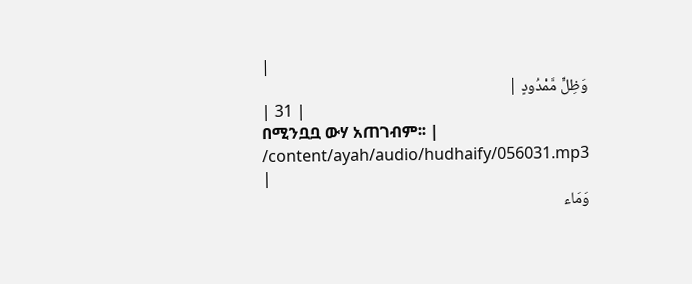|
وَظِلٍّ مَّمْدُودٍ |
| 31 |
በሚንቧቧ ውሃ አጠገብም፡፡ |
/content/ayah/audio/hudhaify/056031.mp3
|
وَمَاء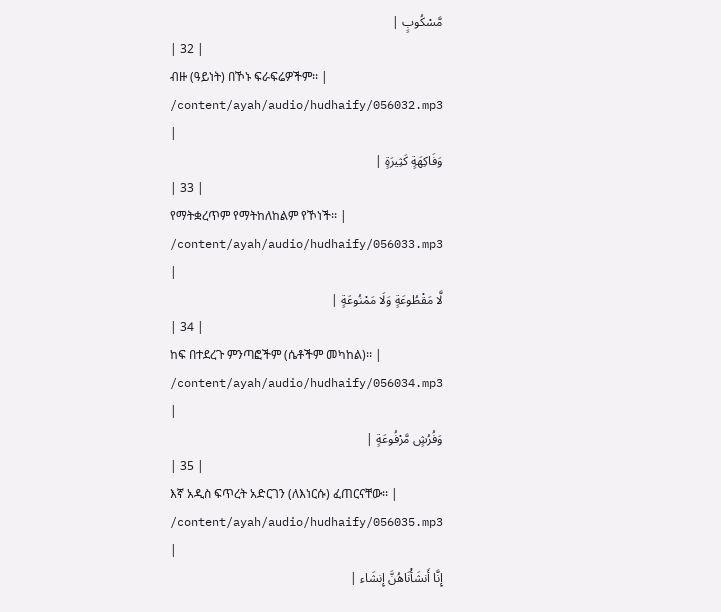مَّسْكُوبٍ |
| 32 |
ብዙ (ዓይነት) በኾኑ ፍራፍሬዎችም፡፡ |
/content/ayah/audio/hudhaify/056032.mp3
|
وَفَاكِهَةٍ كَثِيرَةٍ |
| 33 |
የማትቋረጥም የማትከለከልም የኾነች፡፡ |
/content/ayah/audio/hudhaify/056033.mp3
|
لَّا مَقْطُوعَةٍ وَلَا مَمْنُوعَةٍ |
| 34 |
ከፍ በተደረጉ ምንጣፎችም (ሴቶችም መካከል)፡፡ |
/content/ayah/audio/hudhaify/056034.mp3
|
وَفُرُشٍ مَّرْفُوعَةٍ |
| 35 |
እኛ አዲስ ፍጥረት አድርገን (ለእነርሱ) ፈጠርናቸው፡፡ |
/content/ayah/audio/hudhaify/056035.mp3
|
إِنَّا أَنشَأْنَاهُنَّ إِنشَاء |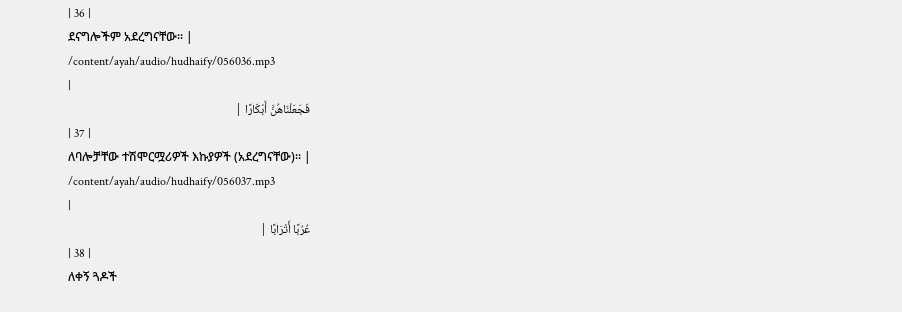| 36 |
ደናግሎችም አደረግናቸው፡፡ |
/content/ayah/audio/hudhaify/056036.mp3
|
فَجَعَلْنَاهُنَّ أَبْكَارًا |
| 37 |
ለባሎቻቸው ተሽሞርሟሪዎች እኩያዎች (አደረግናቸው)፡፡ |
/content/ayah/audio/hudhaify/056037.mp3
|
عُرُبًا أَتْرَابًا |
| 38 |
ለቀኝ ጓዶች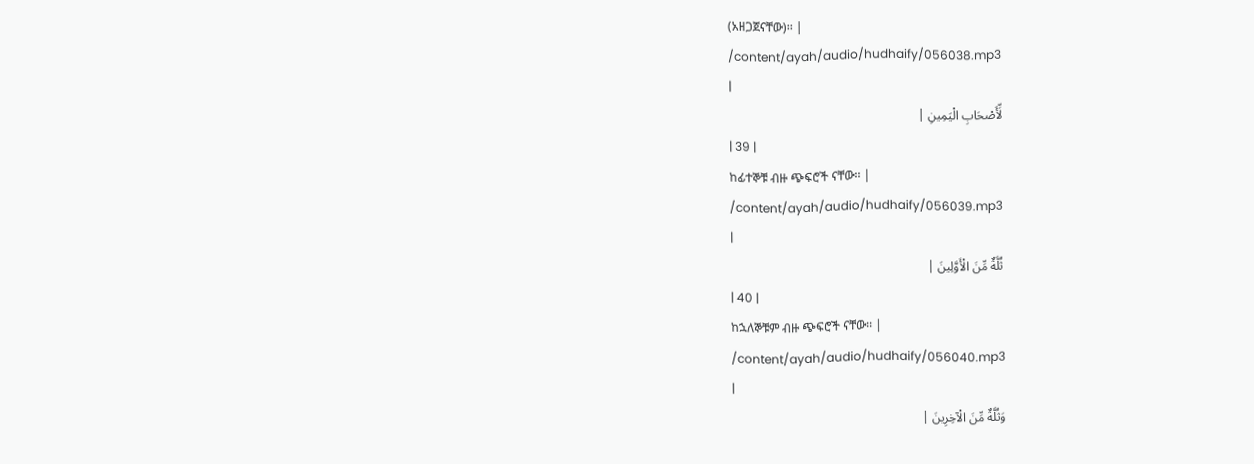(አዘጋጀናቸው)፡፡ |
/content/ayah/audio/hudhaify/056038.mp3
|
لِّأَصْحَابِ الْيَمِينِ |
| 39 |
ከፊተኞቹ ብዙ ጭፍሮች ናቸው፡፡ |
/content/ayah/audio/hudhaify/056039.mp3
|
ثُلَّةٌ مِّنَ الْأَوَّلِينَ |
| 40 |
ከኋለኞቹም ብዙ ጭፍሮች ናቸው፡፡ |
/content/ayah/audio/hudhaify/056040.mp3
|
وَثُلَّةٌ مِّنَ الْآخِرِينَ |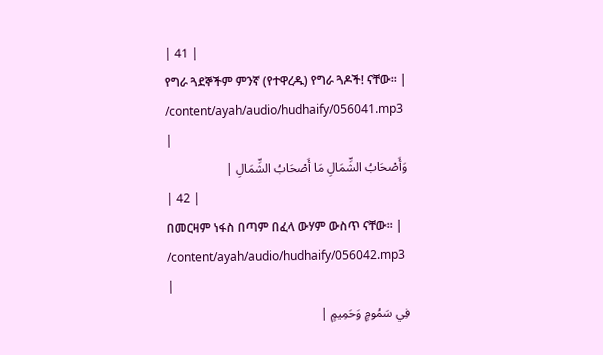| 41 |
የግራ ጓደኞችም ምንኛ (የተዋረዱ) የግራ ጓዶች! ናቸው፡፡ |
/content/ayah/audio/hudhaify/056041.mp3
|
وَأَصْحَابُ الشِّمَالِ مَا أَصْحَابُ الشِّمَالِ |
| 42 |
በመርዛም ነፋስ በጣም በፈላ ውሃም ውስጥ ናቸው፡፡ |
/content/ayah/audio/hudhaify/056042.mp3
|
فِي سَمُومٍ وَحَمِيمٍ |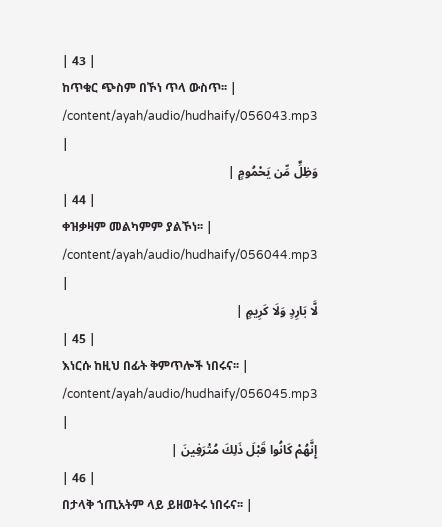| 43 |
ከጥቁር ጭስም በኾነ ጥላ ውስጥ፡፡ |
/content/ayah/audio/hudhaify/056043.mp3
|
وَظِلٍّ مِّن يَحْمُومٍ |
| 44 |
ቀዝቃዛም መልካምም ያልኾነ፡፡ |
/content/ayah/audio/hudhaify/056044.mp3
|
لَّا بَارِدٍ وَلَا كَرِيمٍ |
| 45 |
እነርሱ ከዚህ በፊት ቅምጥሎች ነበሩና፡፡ |
/content/ayah/audio/hudhaify/056045.mp3
|
إِنَّهُمْ كَانُوا قَبْلَ ذَلِكَ مُتْرَفِينَ |
| 46 |
በታላቅ ኀጢአትም ላይ ይዘወትሩ ነበሩና፡፡ |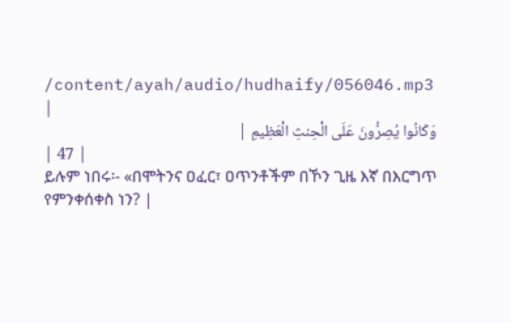/content/ayah/audio/hudhaify/056046.mp3
|
وَكَانُوا يُصِرُّونَ عَلَى الْحِنثِ الْعَظِيمِ |
| 47 |
ይሉም ነበሩ፡- «በሞትንና ዐፈር፣ ዐጥንቶችም በኾን ጊዜ እኛ በእርግጥ የምንቀሰቀስ ነን? |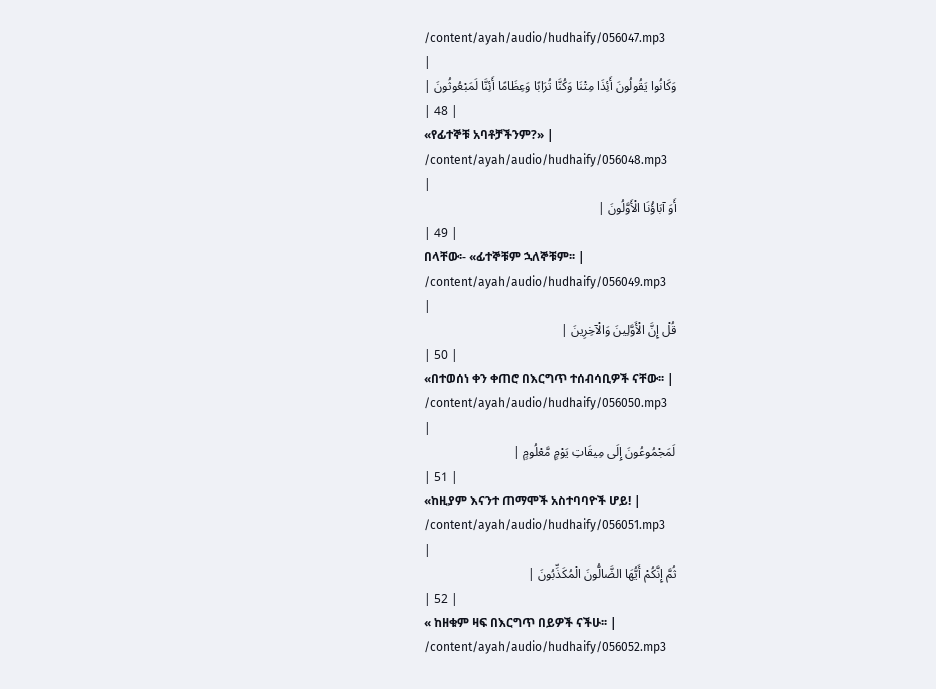/content/ayah/audio/hudhaify/056047.mp3
|
وَكَانُوا يَقُولُونَ أَئِذَا مِتْنَا وَكُنَّا تُرَابًا وَعِظَامًا أَئِنَّا لَمَبْعُوثُونَ |
| 48 |
«የፊተኞቹ አባቶቻችንም?» |
/content/ayah/audio/hudhaify/056048.mp3
|
أَوَ آبَاؤُنَا الْأَوَّلُونَ |
| 49 |
በላቸው፡- «ፊተኞቹም ኋለኞቹም፡፡ |
/content/ayah/audio/hudhaify/056049.mp3
|
قُلْ إِنَّ الْأَوَّلِينَ وَالْآخِرِينَ |
| 50 |
«በተወሰነ ቀን ቀጠሮ በእርግጥ ተሰብሳቢዎች ናቸው፡፡ |
/content/ayah/audio/hudhaify/056050.mp3
|
لَمَجْمُوعُونَ إِلَى مِيقَاتِ يَوْمٍ مَّعْلُومٍ |
| 51 |
«ከዚያም እናንተ ጠማሞች አስተባባዮች ሆይ! |
/content/ayah/audio/hudhaify/056051.mp3
|
ثُمَّ إِنَّكُمْ أَيُّهَا الضَّالُّونَ الْمُكَذِّبُونَ |
| 52 |
« ከዘቁም ዛፍ በእርግጥ በይዎች ናችሁ፡፡ |
/content/ayah/audio/hudhaify/056052.mp3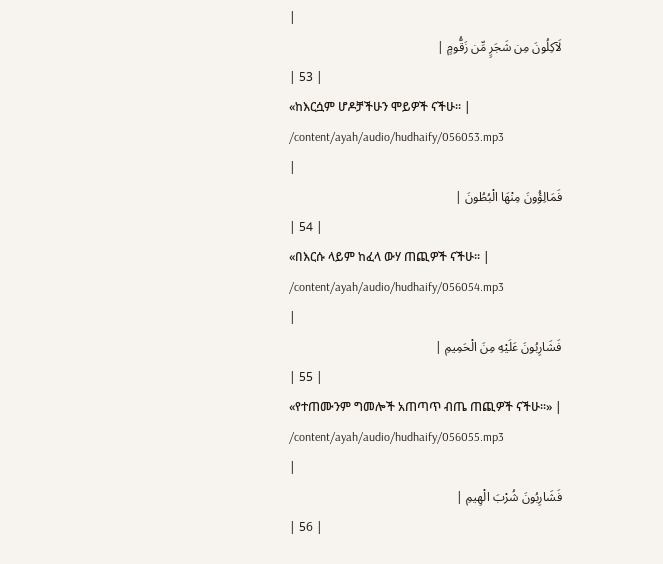|
لَآكِلُونَ مِن شَجَرٍ مِّن زَقُّومٍ |
| 53 |
«ከእርሷም ሆዶቻችሁን ሞይዎች ናችሁ፡፡ |
/content/ayah/audio/hudhaify/056053.mp3
|
فَمَالِؤُونَ مِنْهَا الْبُطُونَ |
| 54 |
«በእርሱ ላይም ከፈላ ውሃ ጠጪዎች ናችሁ፡፡ |
/content/ayah/audio/hudhaify/056054.mp3
|
فَشَارِبُونَ عَلَيْهِ مِنَ الْحَمِيمِ |
| 55 |
«የተጠሙንም ግመሎች አጠጣጥ ብጤ ጠጪዎች ናችሁ፡፡» |
/content/ayah/audio/hudhaify/056055.mp3
|
فَشَارِبُونَ شُرْبَ الْهِيمِ |
| 56 |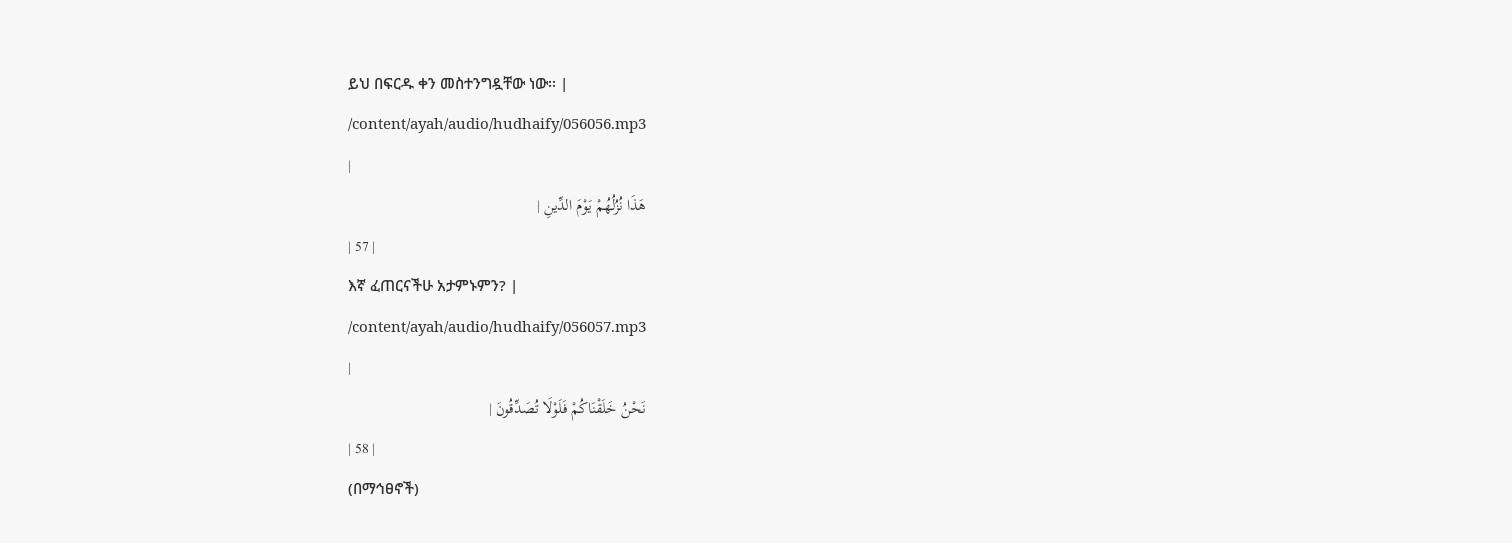ይህ በፍርዱ ቀን መስተንግዷቸው ነው፡፡ |
/content/ayah/audio/hudhaify/056056.mp3
|
هَذَا نُزُلُهُمْ يَوْمَ الدِّينِ |
| 57 |
እኛ ፈጠርናችሁ አታምኑምን? |
/content/ayah/audio/hudhaify/056057.mp3
|
نَحْنُ خَلَقْنَاكُمْ فَلَوْلَا تُصَدِّقُونَ |
| 58 |
(በማኅፀኖች)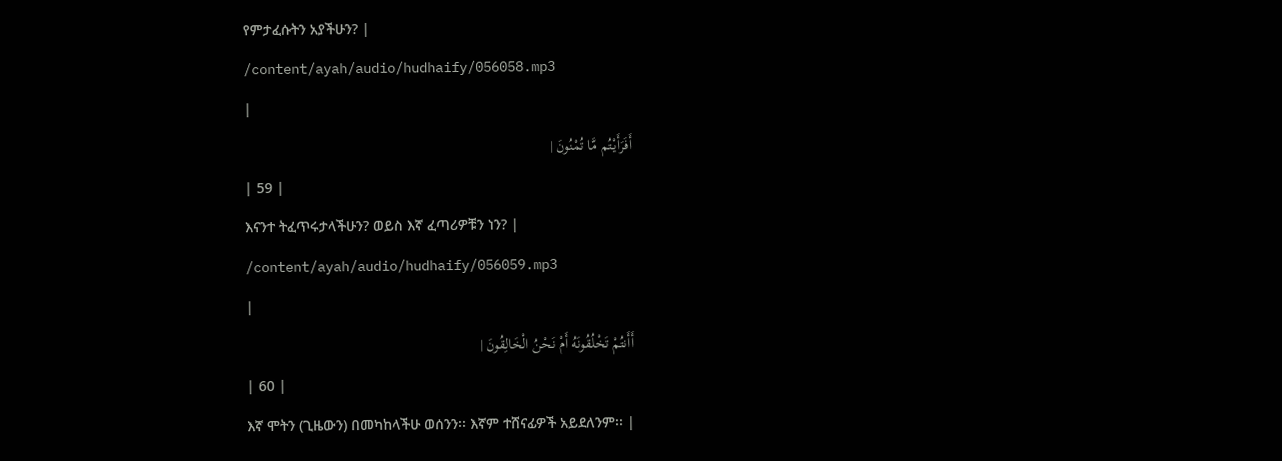የምታፈሱትን አያችሁን? |
/content/ayah/audio/hudhaify/056058.mp3
|
أَفَرَأَيْتُم مَّا تُمْنُونَ |
| 59 |
እናንተ ትፈጥሩታላችሁን? ወይስ እኛ ፈጣሪዎቹን ነን? |
/content/ayah/audio/hudhaify/056059.mp3
|
أَأَنتُمْ تَخْلُقُونَهُ أَمْ نَحْنُ الْخَالِقُونَ |
| 60 |
እኛ ሞትን (ጊዜውን) በመካከላችሁ ወሰንን፡፡ እኛም ተሸናፊዎች አይደለንም፡፡ |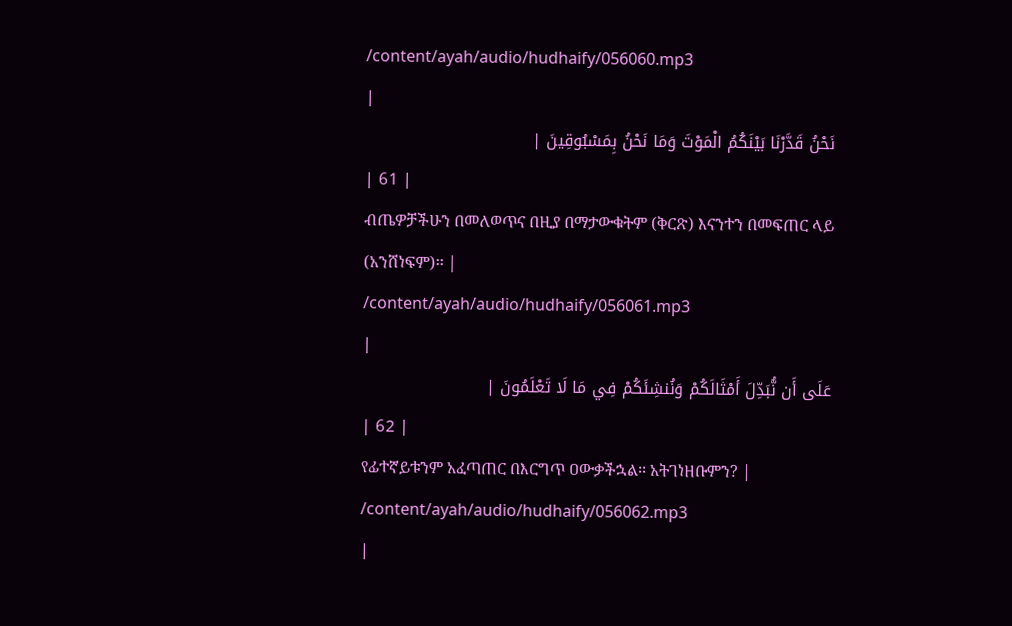/content/ayah/audio/hudhaify/056060.mp3
|
نَحْنُ قَدَّرْنَا بَيْنَكُمُ الْمَوْتَ وَمَا نَحْنُ بِمَسْبُوقِينَ |
| 61 |
ብጤዎቻችሁን በመለወጥና በዚያ በማታውቁትም (ቅርጽ) እናንተን በመፍጠር ላይ (አንሸነፍም)፡፡ |
/content/ayah/audio/hudhaify/056061.mp3
|
عَلَى أَن نُّبَدِّلَ أَمْثَالَكُمْ وَنُنشِئَكُمْ فِي مَا لَا تَعْلَمُونَ |
| 62 |
የፊተኛይቱንም አፈጣጠር በእርግጥ ዐውቃችኋል፡፡ አትገነዘቡምን? |
/content/ayah/audio/hudhaify/056062.mp3
|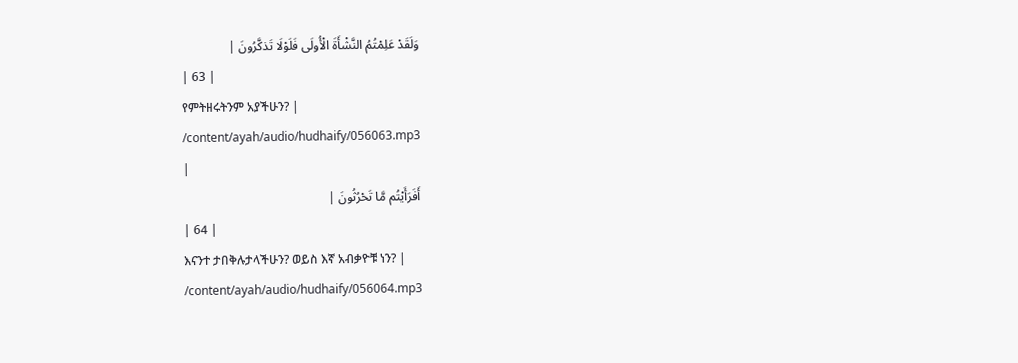وَلَقَدْ عَلِمْتُمُ النَّشْأَةَ الْأُولَى فَلَوْلَا تَذكَّرُونَ |
| 63 |
የምትዘሩትንም አያችሁን? |
/content/ayah/audio/hudhaify/056063.mp3
|
أَفَرَأَيْتُم مَّا تَحْرُثُونَ |
| 64 |
እናንተ ታበቅሉታላችሁን? ወይስ እኛ አብቃዮቹ ነን? |
/content/ayah/audio/hudhaify/056064.mp3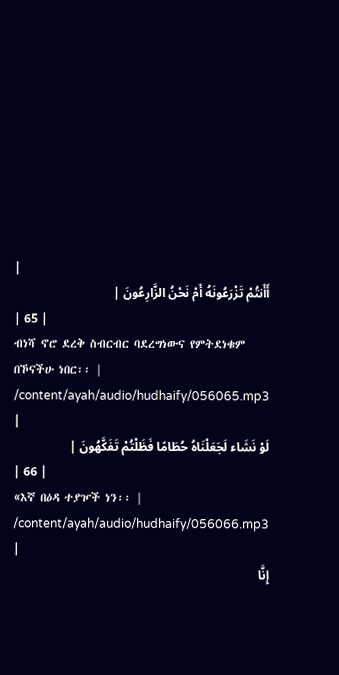|
أَأَنتُمْ تَزْرَعُونَهُ أَمْ نَحْنُ الزَّارِعُونَ |
| 65 |
ብነሻ ኖሮ ደረቅ ስብርብር ባደረግነውና የምትደነቁም በኾናችሁ ነበር፡፡ |
/content/ayah/audio/hudhaify/056065.mp3
|
لَوْ نَشَاء لَجَعَلْنَاهُ حُطَامًا فَظَلْتُمْ تَفَكَّهُونَ |
| 66 |
«እኛ በዕዳ ተያዦች ነን፡፡ |
/content/ayah/audio/hudhaify/056066.mp3
|
إِنَّا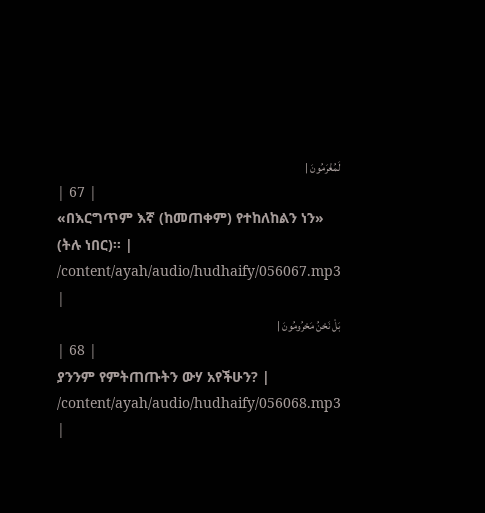لَمُغْرَمُونَ |
| 67 |
«በእርግጥም እኛ (ከመጠቀም) የተከለከልን ነን» (ትሉ ነበር)፡፡ |
/content/ayah/audio/hudhaify/056067.mp3
|
بَلْ نَحْنُ مَحْرُومُونَ |
| 68 |
ያንንም የምትጠጡትን ውሃ አየችሁን? |
/content/ayah/audio/hudhaify/056068.mp3
|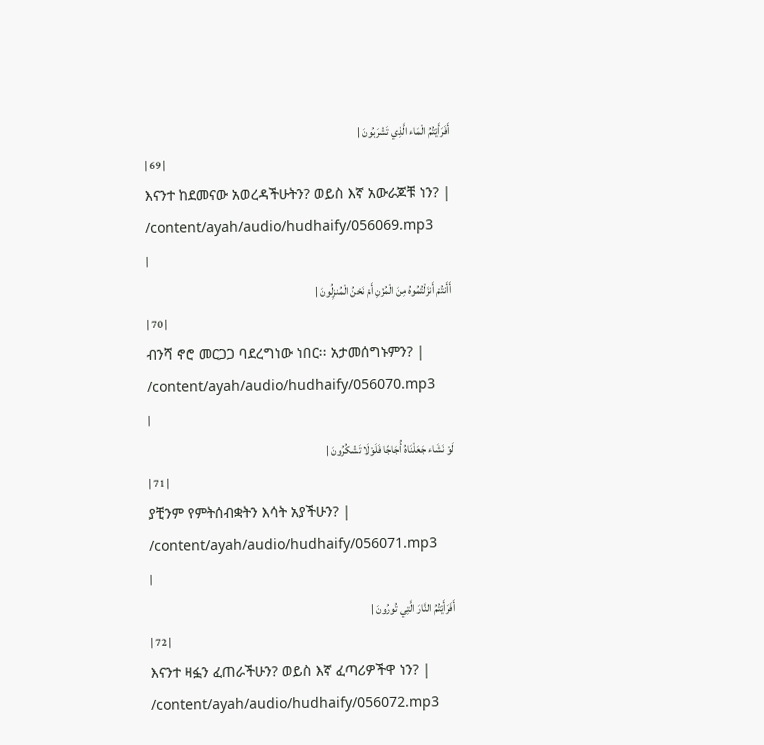أَفَرَأَيْتُمُ الْمَاء الَّذِي تَشْرَبُونَ |
| 69 |
እናንተ ከደመናው አወረዳችሁትን? ወይስ እኛ አውራጆቹ ነን? |
/content/ayah/audio/hudhaify/056069.mp3
|
أَأَنتُمْ أَنزَلْتُمُوهُ مِنَ الْمُزْنِ أَمْ نَحْنُ الْمُنزِلُونَ |
| 70 |
ብንሻ ኖሮ መርጋጋ ባደረግነው ነበር፡፡ አታመሰግኑምን? |
/content/ayah/audio/hudhaify/056070.mp3
|
لَوْ نَشَاء جَعَلْنَاهُ أُجَاجًا فَلَوْلَا تَشْكُرُونَ |
| 71 |
ያቺንም የምትሰብቋትን እሳት አያችሁን? |
/content/ayah/audio/hudhaify/056071.mp3
|
أَفَرَأَيْتُمُ النَّارَ الَّتِي تُورُونَ |
| 72 |
እናንተ ዛፏን ፈጠራችሁን? ወይስ እኛ ፈጣሪዎችዋ ነን? |
/content/ayah/audio/hudhaify/056072.mp3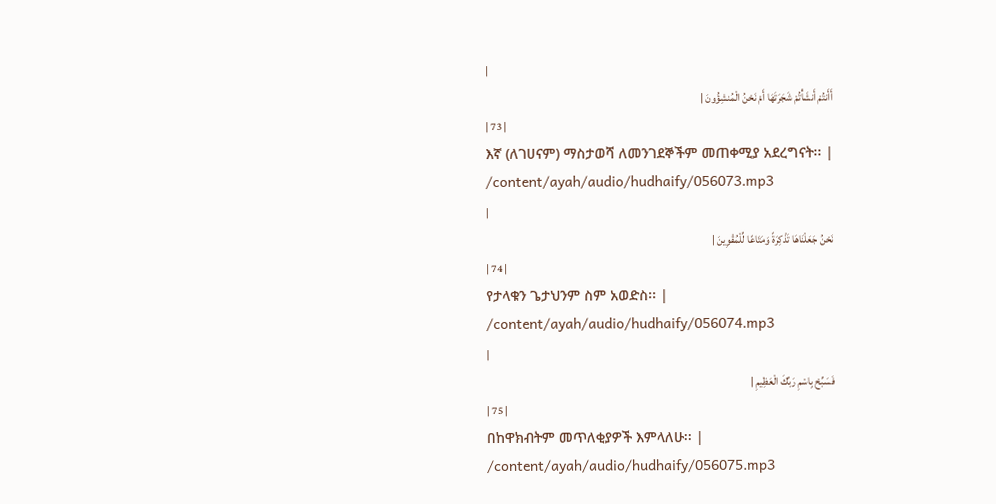|
أَأَنتُمْ أَنشَأْتُمْ شَجَرَتَهَا أَمْ نَحْنُ الْمُنشِؤُونَ |
| 73 |
እኛ (ለገሀናም) ማስታወሻ ለመንገደኞችም መጠቀሚያ አደረግናት፡፡ |
/content/ayah/audio/hudhaify/056073.mp3
|
نَحْنُ جَعَلْنَاهَا تَذْكِرَةً وَمَتَاعًا لِّلْمُقْوِينَ |
| 74 |
የታላቁን ጌታህንም ስም አወድስ፡፡ |
/content/ayah/audio/hudhaify/056074.mp3
|
فَسَبِّحْ بِاسْمِ رَبِّكَ الْعَظِيمِ |
| 75 |
በከዋክብትም መጥለቂያዎች እምላለሁ፡፡ |
/content/ayah/audio/hudhaify/056075.mp3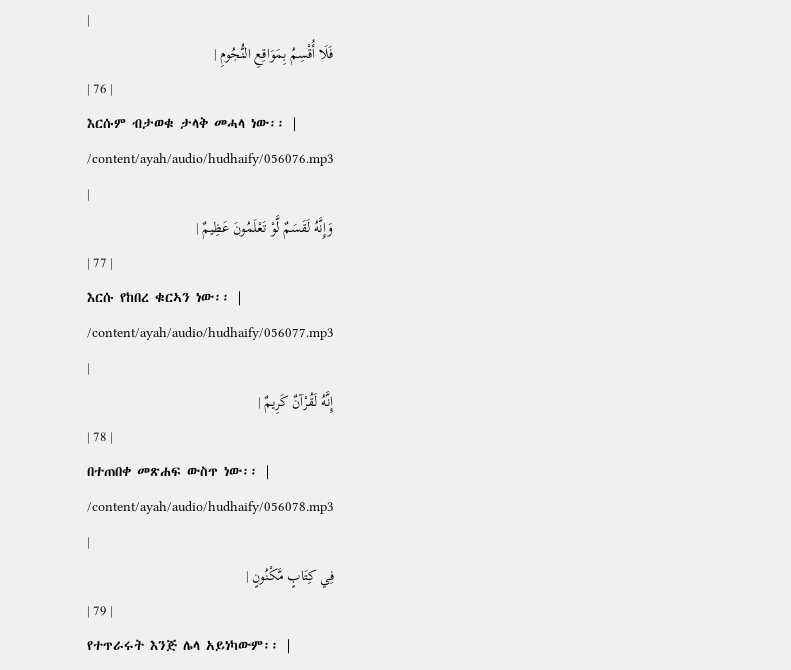|
فَلَا أُقْسِمُ بِمَوَاقِعِ النُّجُومِ |
| 76 |
እርሱም ብታወቁ ታላቅ መሓላ ነው፡፡ |
/content/ayah/audio/hudhaify/056076.mp3
|
وَإِنَّهُ لَقَسَمٌ لَّوْ تَعْلَمُونَ عَظِيمٌ |
| 77 |
እርሱ የከበረ ቁርኣን ነው፡፡ |
/content/ayah/audio/hudhaify/056077.mp3
|
إِنَّهُ لَقُرْآنٌ كَرِيمٌ |
| 78 |
በተጠበቀ መጽሐፍ ውስጥ ነው፡፡ |
/content/ayah/audio/hudhaify/056078.mp3
|
فِي كِتَابٍ مَّكْنُونٍ |
| 79 |
የተጥራሩት እንጅ ሌላ አይነካውም፡፡ |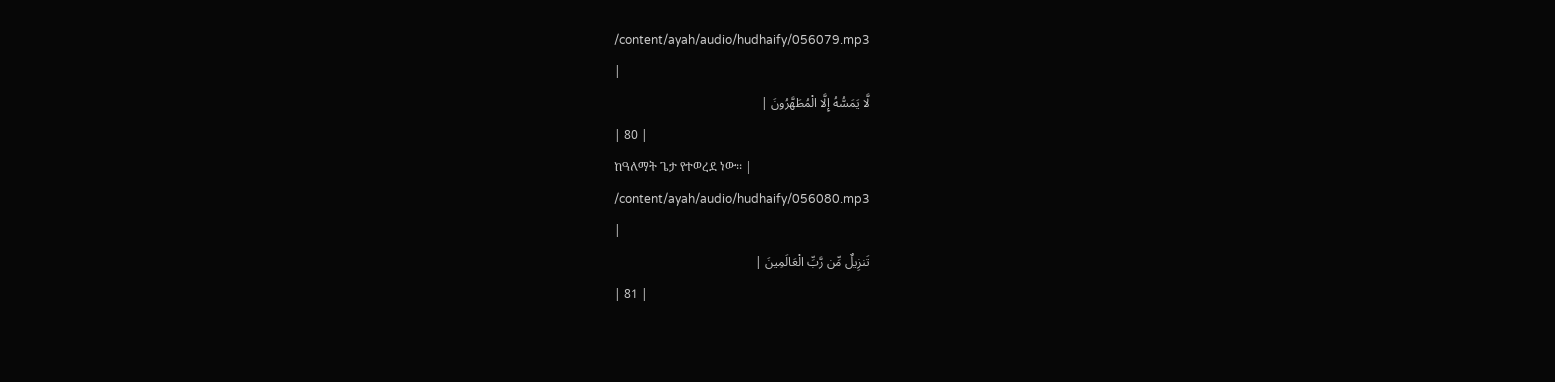/content/ayah/audio/hudhaify/056079.mp3
|
لَّا يَمَسُّهُ إِلَّا الْمُطَهَّرُونَ |
| 80 |
ከዓለማት ጌታ የተወረደ ነው፡፡ |
/content/ayah/audio/hudhaify/056080.mp3
|
تَنزِيلٌ مِّن رَّبِّ الْعَالَمِينَ |
| 81 |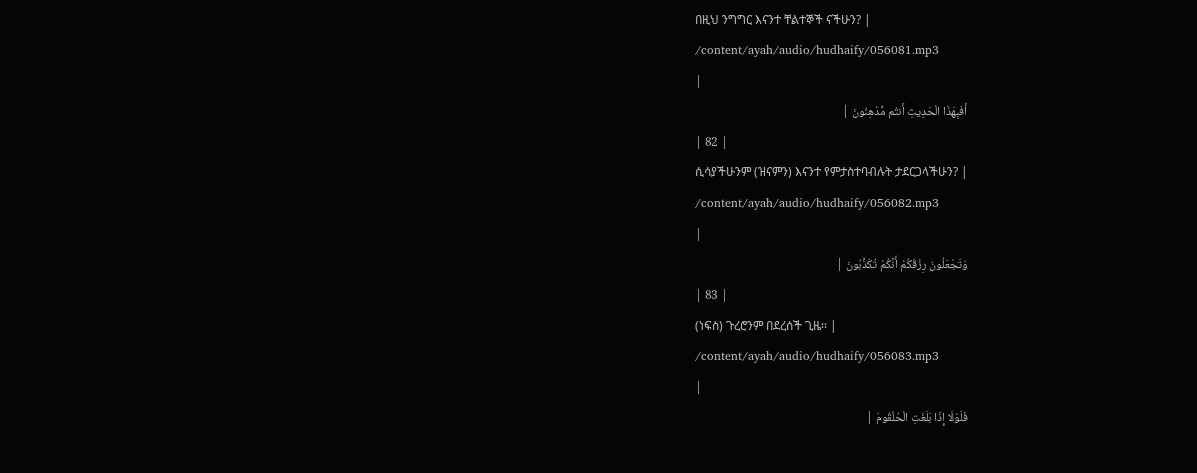በዚህ ንግግር እናንተ ቸልተኞች ናችሁን? |
/content/ayah/audio/hudhaify/056081.mp3
|
أَفَبِهَذَا الْحَدِيثِ أَنتُم مُّدْهِنُونَ |
| 82 |
ሲሳያችሁንም (ዝናምን) እናንተ የምታስተባብሉት ታደርጋላችሁን? |
/content/ayah/audio/hudhaify/056082.mp3
|
وَتَجْعَلُونَ رِزْقَكُمْ أَنَّكُمْ تُكَذِّبُونَ |
| 83 |
(ነፍስ) ጉረሮንም በደረሰች ጊዜ፡፡ |
/content/ayah/audio/hudhaify/056083.mp3
|
فَلَوْلَا إِذَا بَلَغَتِ الْحُلْقُومَ |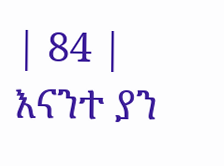| 84 |
እናንተ ያን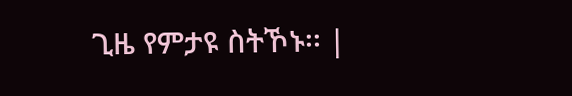ጊዜ የምታዩ ስትኾኑ፡፡ |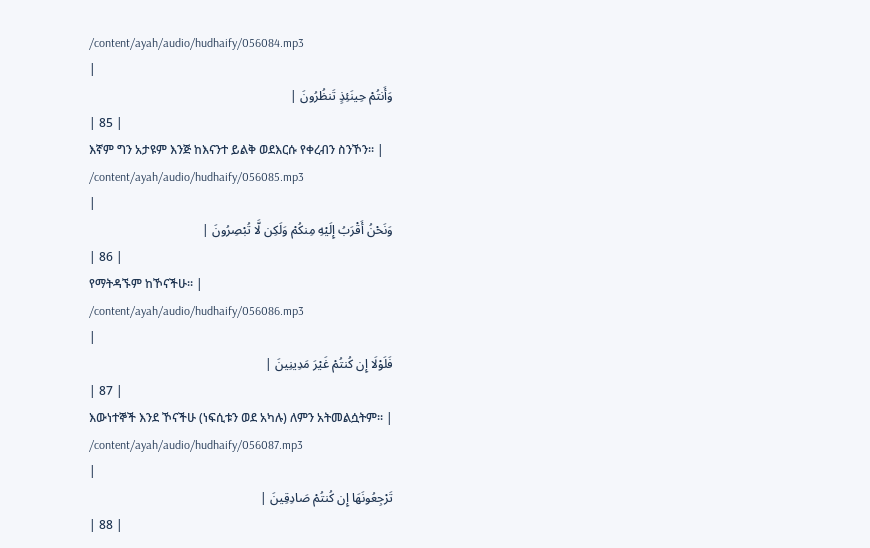/content/ayah/audio/hudhaify/056084.mp3
|
وَأَنتُمْ حِينَئِذٍ تَنظُرُونَ |
| 85 |
እኛም ግን አታዩም እንጅ ከእናንተ ይልቅ ወደእርሱ የቀረብን ስንኾን፡፡ |
/content/ayah/audio/hudhaify/056085.mp3
|
وَنَحْنُ أَقْرَبُ إِلَيْهِ مِنكُمْ وَلَكِن لَّا تُبْصِرُونَ |
| 86 |
የማትዳኙም ከኾናችሁ፡፡ |
/content/ayah/audio/hudhaify/056086.mp3
|
فَلَوْلَا إِن كُنتُمْ غَيْرَ مَدِينِينَ |
| 87 |
እውነተኞች እንደ ኾናችሁ (ነፍሲቱን ወደ አካሉ) ለምን አትመልሷትም፡፡ |
/content/ayah/audio/hudhaify/056087.mp3
|
تَرْجِعُونَهَا إِن كُنتُمْ صَادِقِينَ |
| 88 |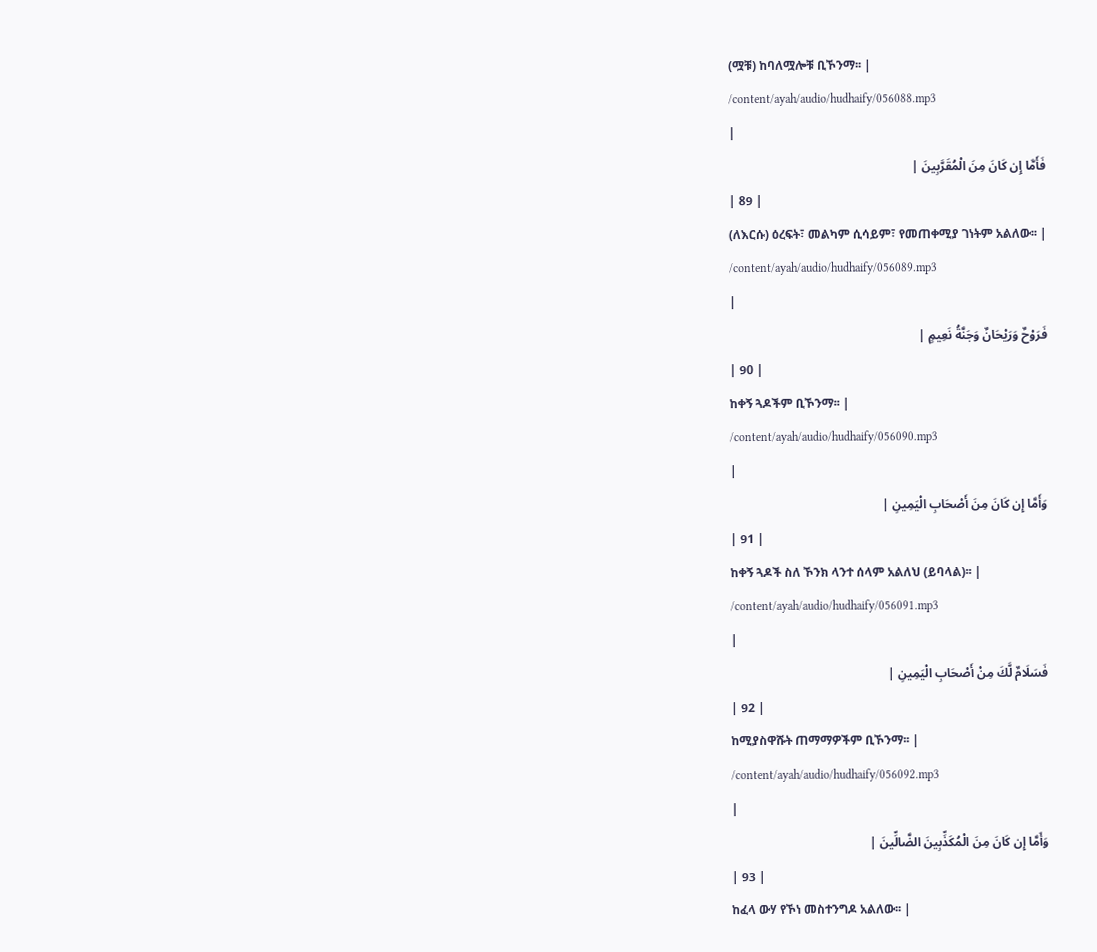(ሟቹ) ከባለሟሎቹ ቢኾንማ፡፡ |
/content/ayah/audio/hudhaify/056088.mp3
|
فَأَمَّا إِن كَانَ مِنَ الْمُقَرَّبِينَ |
| 89 |
(ለእርሱ) ዕረፍት፣ መልካም ሲሳይም፣ የመጠቀሚያ ገነትም አልለው፡፡ |
/content/ayah/audio/hudhaify/056089.mp3
|
فَرَوْحٌ وَرَيْحَانٌ وَجَنَّةُ نَعِيمٍ |
| 90 |
ከቀኝ ጓዶችም ቢኾንማ፡፡ |
/content/ayah/audio/hudhaify/056090.mp3
|
وَأَمَّا إِن كَانَ مِنَ أَصْحَابِ الْيَمِينِ |
| 91 |
ከቀኝ ጓዶች ስለ ኾንክ ላንተ ሰላም አልለህ (ይባላል)፡፡ |
/content/ayah/audio/hudhaify/056091.mp3
|
فَسَلَامٌ لَّكَ مِنْ أَصْحَابِ الْيَمِينِ |
| 92 |
ከሚያስዋሹት ጠማማዎችም ቢኾንማ፡፡ |
/content/ayah/audio/hudhaify/056092.mp3
|
وَأَمَّا إِن كَانَ مِنَ الْمُكَذِّبِينَ الضَّالِّينَ |
| 93 |
ከፈላ ውሃ የኾነ መስተንግዶ አልለው፡፡ |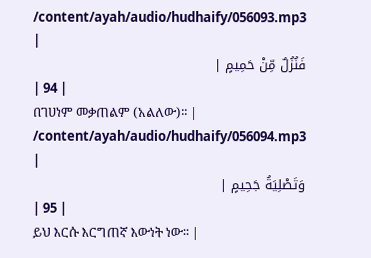/content/ayah/audio/hudhaify/056093.mp3
|
فَنُزُلٌ مِّنْ حَمِيمٍ |
| 94 |
በገሀነም መቃጠልም (አልለው)፡፡ |
/content/ayah/audio/hudhaify/056094.mp3
|
وَتَصْلِيَةُ جَحِيمٍ |
| 95 |
ይህ እርሱ እርግጠኛ እውነት ነው፡፡ |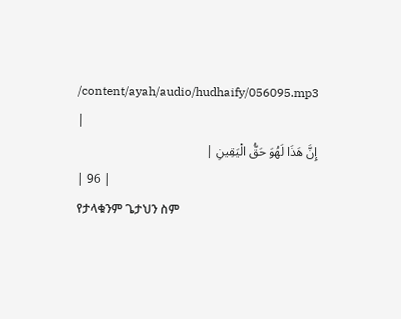/content/ayah/audio/hudhaify/056095.mp3
|
إِنَّ هَذَا لَهُوَ حَقُّ الْيَقِينِ |
| 96 |
የታላቁንም ጌታህን ስም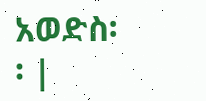አወድስ፡፡ |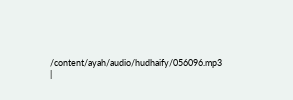/content/ayah/audio/hudhaify/056096.mp3
|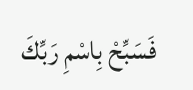فَسَبِّحْ بِاسْمِ رَبِّكَ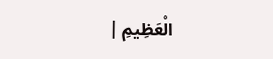الْعَظِيمِ |